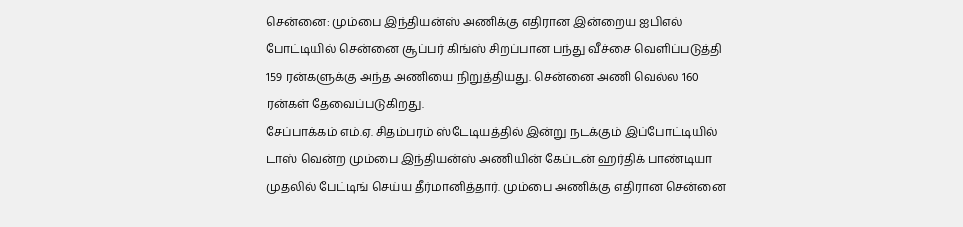சென்னை: மும்பை இந்தியன்ஸ் அணிக்கு எதிரான இன்றைய ஐபிஎல் போட்டியில் சென்னை சூப்பர் கிங்ஸ் சிறப்பான பந்து வீச்சை வெளிப்படுத்தி 159 ரன்களுக்கு அந்த அணியை நிறுத்தியது. சென்னை அணி வெல்ல 160 ரன்கள் தேவைப்படுகிறது.
சேப்பாக்கம் எம்.ஏ. சிதம்பரம் ஸ்டேடியத்தில் இன்று நடக்கும் இப்போட்டியில் டாஸ் வென்ற மும்பை இந்தியன்ஸ் அணியின் கேப்டன் ஹர்திக் பாண்டியா முதலில் பேட்டிங் செய்ய தீர்மானித்தார். மும்பை அணிக்கு எதிரான சென்னை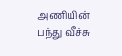அணியின் பந்து வீச்சு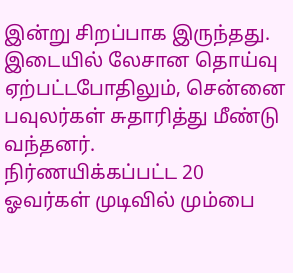இன்று சிறப்பாக இருந்தது. இடையில் லேசான தொய்வு ஏற்பட்டபோதிலும், சென்னை பவுலர்கள் சுதாரித்து மீண்டு வந்தனர்.
நிர்ணயிக்கப்பட்ட 20 ஓவர்கள் முடிவில் மும்பை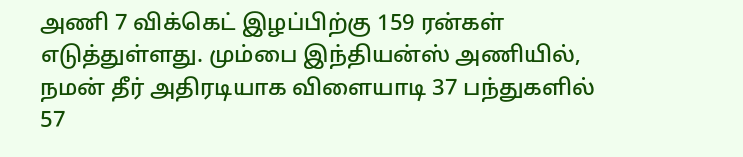அணி 7 விக்கெட் இழப்பிற்கு 159 ரன்கள் எடுத்துள்ளது. மும்பை இந்தியன்ஸ் அணியில், நமன் தீர் அதிரடியாக விளையாடி 37 பந்துகளில் 57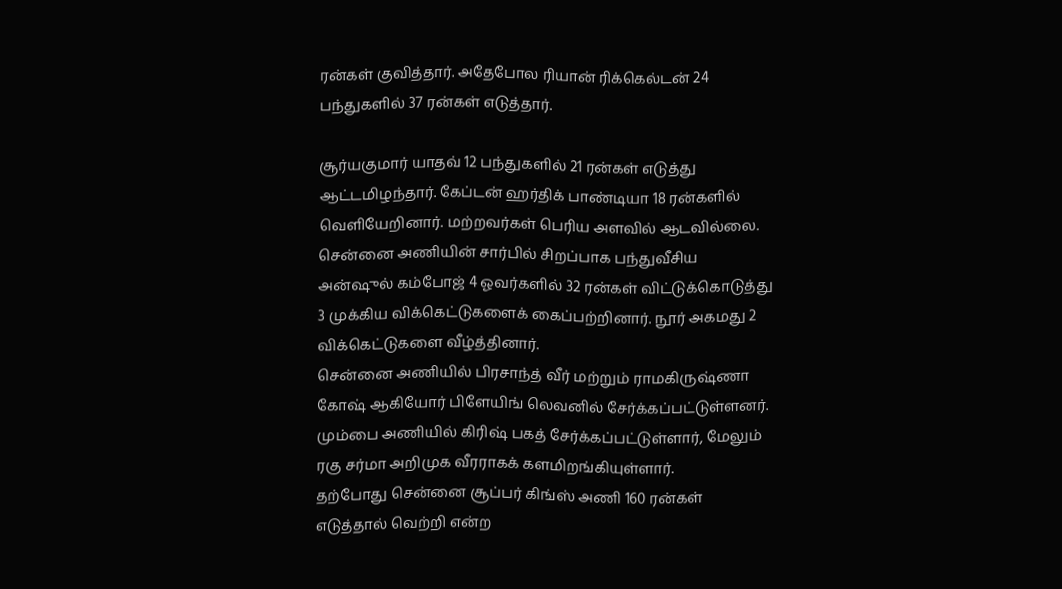ரன்கள் குவித்தார். அதேபோல ரியான் ரிக்கெல்டன் 24 பந்துகளில் 37 ரன்கள் எடுத்தார்.

சூர்யகுமார் யாதவ் 12 பந்துகளில் 21 ரன்கள் எடுத்து ஆட்டமிழந்தார். கேப்டன் ஹர்திக் பாண்டியா 18 ரன்களில் வெளியேறினார். மற்றவர்கள் பெரிய அளவில் ஆடவில்லை.
சென்னை அணியின் சார்பில் சிறப்பாக பந்துவீசிய அன்ஷுல் கம்போஜ் 4 ஓவர்களில் 32 ரன்கள் விட்டுக்கொடுத்து 3 முக்கிய விக்கெட்டுகளைக் கைப்பற்றினார். நூர் அகமது 2 விக்கெட்டுகளை வீழ்த்தினார்.
சென்னை அணியில் பிரசாந்த் வீர் மற்றும் ராமகிருஷ்ணா கோஷ் ஆகியோர் பிளேயிங் லெவனில் சேர்க்கப்பட்டுள்ளனர். மும்பை அணியில் கிரிஷ் பகத் சேர்க்கப்பட்டுள்ளார், மேலும் ரகு சர்மா அறிமுக வீரராகக் களமிறங்கியுள்ளார்.
தற்போது சென்னை சூப்பர் கிங்ஸ் அணி 160 ரன்கள் எடுத்தால் வெற்றி என்ற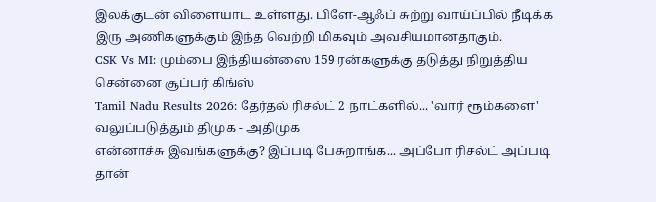இலக்குடன் விளையாட உள்ளது. பிளே-ஆஃப் சுற்று வாய்ப்பில் நீடிக்க இரு அணிகளுக்கும் இந்த வெற்றி மிகவும் அவசியமானதாகும்.
CSK Vs MI: மும்பை இந்தியன்ஸை 159 ரன்களுக்கு தடுத்து நிறுத்திய சென்னை சூப்பர் கிங்ஸ்
Tamil Nadu Results 2026: தேர்தல் ரிசல்ட் 2 நாட்களில்... 'வார் ரூம்களை' வலுப்படுத்தும் திமுக - அதிமுக
என்னாச்சு இவங்களுக்கு? இப்படி பேசுறாங்க... அப்போ ரிசல்ட் அப்படி தான்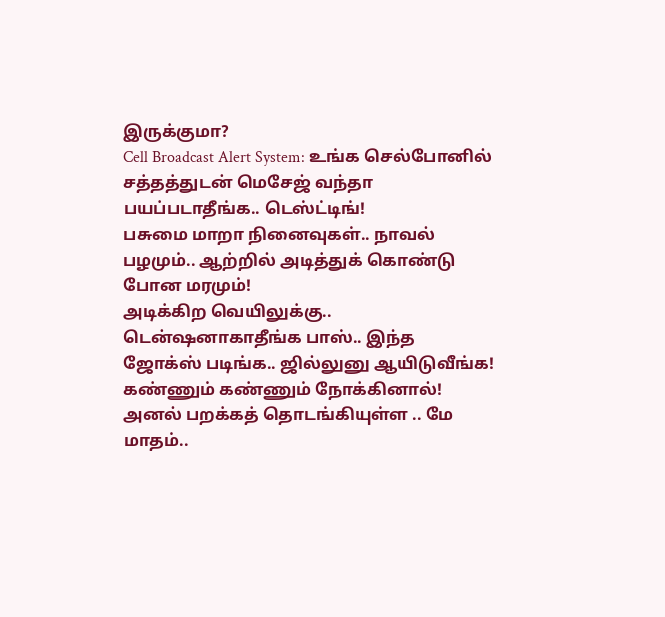இருக்குமா?
Cell Broadcast Alert System: உங்க செல்போனில் சத்தத்துடன் மெசேஜ் வந்தா பயப்படாதீங்க.. டெஸ்ட்டிங்!
பசுமை மாறா நினைவுகள்.. நாவல் பழமும்.. ஆற்றில் அடித்துக் கொண்டு போன மரமும்!
அடிக்கிற வெயிலுக்கு.. டென்ஷனாகாதீங்க பாஸ்.. இந்த ஜோக்ஸ் படிங்க.. ஜில்லுனு ஆயிடுவீங்க!
கண்ணும் கண்ணும் நோக்கினால்!
அனல் பறக்கத் தொடங்கியுள்ள .. மே மாதம்..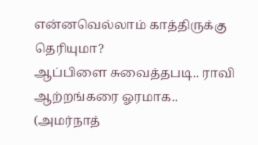என்னவெல்லாம் காத்திருக்கு தெரியுமா?
ஆப்பிளை சுவைத்தபடி.. ராவி ஆற்றங்கரை ஓரமாக.. (அமர்நாத்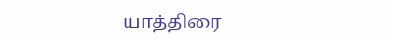யாத்திரை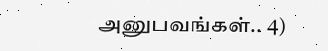அனுபவங்கள்.. 4)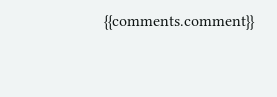{{comments.comment}}